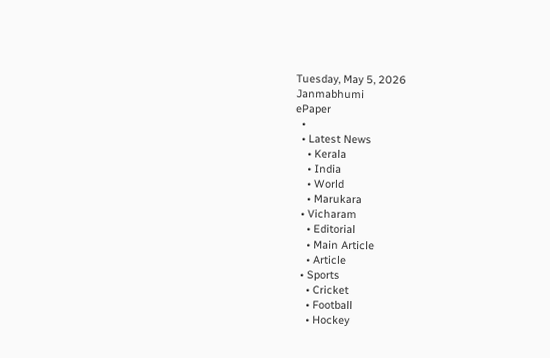Tuesday, May 5, 2026
Janmabhumi
ePaper
  •
  • Latest News
    • Kerala
    • India
    • World
    • Marukara
  • Vicharam
    • Editorial
    • Main Article
    • Article
  • Sports
    • Cricket
    • Football
    • Hockey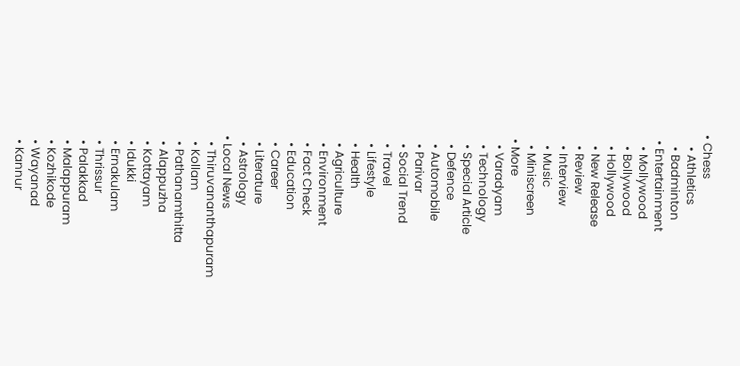• Chess
    • Athletics
    • Badminton
  • Entertainment
    • Mollywood
    • Bollywood
    • Hollywood
    • New Release
    • Review
    • Interview
    • Music
    • Miniscreen
  • More
    • Varadyam
    • Technology
    • Special Article
    • Defence
    • Automobile
    • Parivar
    • Social Trend
    • Travel
    • Lifestyle
    • Health
    • Agriculture
    • Environment
    • Fact Check
    • Education
    • Career
    • Literature
    • Astrology
  • Local News
    • Thiruvananthapuram
    • Kollam
    • Pathanamthitta
    • Alappuzha
    • Kottayam
    • Idukki
    • Ernakulam
    • Thrissur
    • Palakkad
    • Malappuram
    • Kozhikode
    • Wayanad
    • Kannur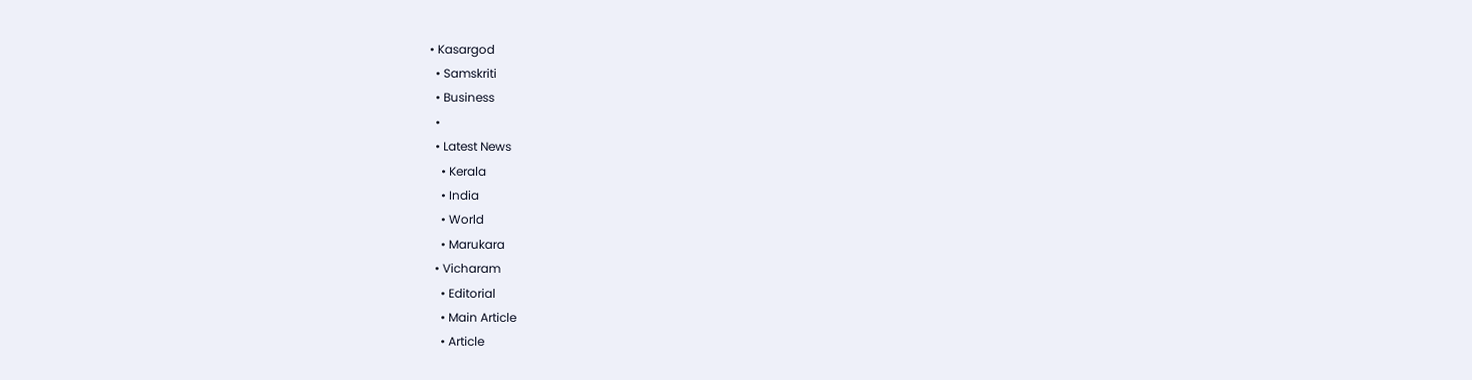• Kasargod
  • Samskriti
  • Business
  •
  • Latest News
    • Kerala
    • India
    • World
    • Marukara
  • Vicharam
    • Editorial
    • Main Article
    • Article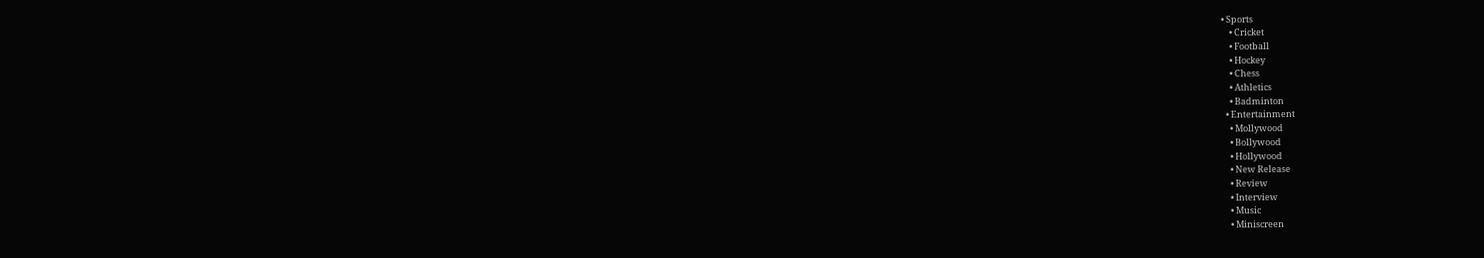• Sports
    • Cricket
    • Football
    • Hockey
    • Chess
    • Athletics
    • Badminton
  • Entertainment
    • Mollywood
    • Bollywood
    • Hollywood
    • New Release
    • Review
    • Interview
    • Music
    • Miniscreen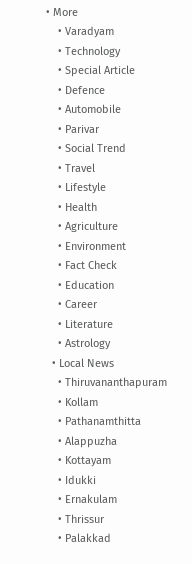• More
    • Varadyam
    • Technology
    • Special Article
    • Defence
    • Automobile
    • Parivar
    • Social Trend
    • Travel
    • Lifestyle
    • Health
    • Agriculture
    • Environment
    • Fact Check
    • Education
    • Career
    • Literature
    • Astrology
  • Local News
    • Thiruvananthapuram
    • Kollam
    • Pathanamthitta
    • Alappuzha
    • Kottayam
    • Idukki
    • Ernakulam
    • Thrissur
    • Palakkad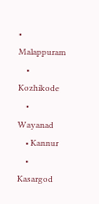• Malappuram
    • Kozhikode
    • Wayanad
    • Kannur
    • Kasargod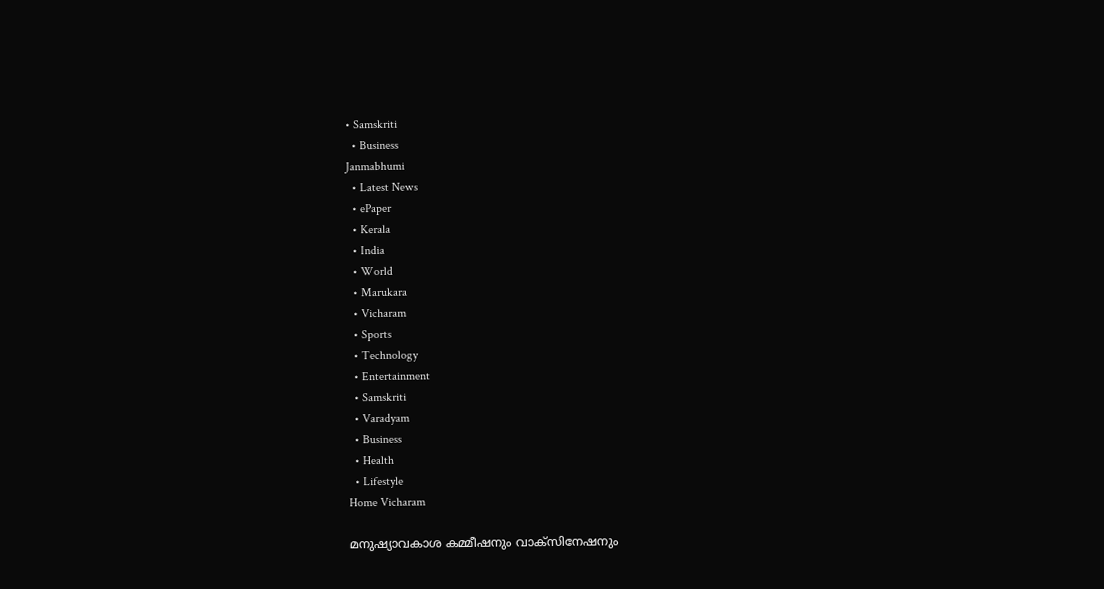• Samskriti
  • Business
Janmabhumi
  • Latest News
  • ePaper
  • Kerala
  • India
  • World
  • Marukara
  • Vicharam
  • Sports
  • Technology
  • Entertainment
  • Samskriti
  • Varadyam
  • Business
  • Health
  • Lifestyle
Home Vicharam

മനുഷ്യാവകാശ കമ്മീഷനും വാക്‌സിനേഷനും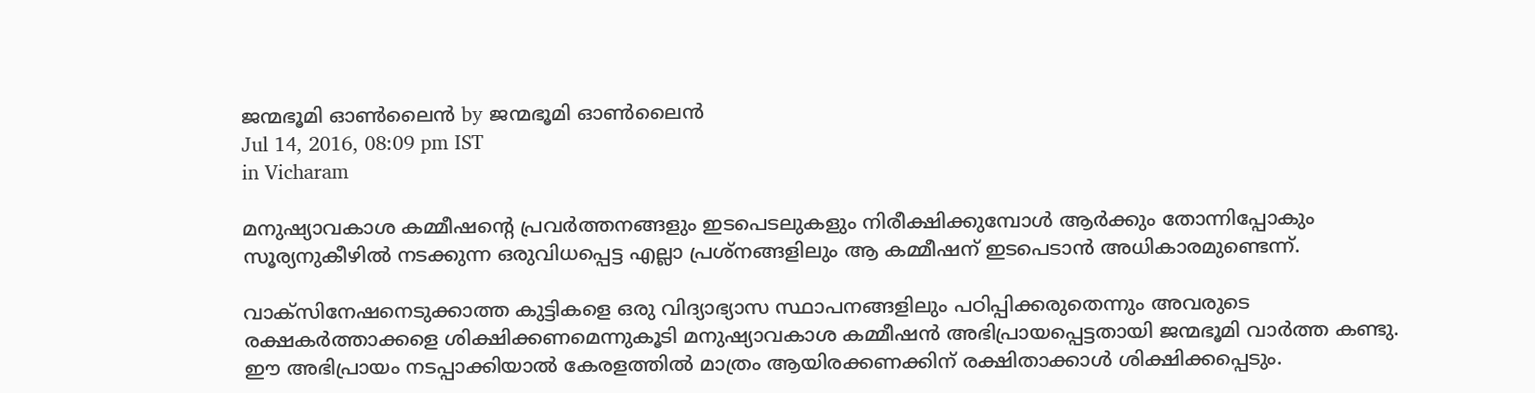ജന്മഭൂമി ഓണ്‍ലൈന്‍ by ജന്മഭൂമി ഓണ്‍ലൈന്‍
Jul 14, 2016, 08:09 pm IST
in Vicharam

മനുഷ്യാവകാശ കമ്മീഷന്റെ പ്രവര്‍ത്തനങ്ങളും ഇടപെടലുകളും നിരീക്ഷിക്കുമ്പോള്‍ ആര്‍ക്കും തോന്നിപ്പോകും സൂര്യനുകീഴില്‍ നടക്കുന്ന ഒരുവിധപ്പെട്ട എല്ലാ പ്രശ്‌നങ്ങളിലും ആ കമ്മീഷന് ഇടപെടാന്‍ അധികാരമുണ്ടെന്ന്.

വാക്‌സിനേഷനെടുക്കാത്ത കുട്ടികളെ ഒരു വിദ്യാഭ്യാസ സ്ഥാപനങ്ങളിലും പഠിപ്പിക്കരുതെന്നും അവരുടെ രക്ഷകര്‍ത്താക്കളെ ശിക്ഷിക്കണമെന്നുകൂടി മനുഷ്യാവകാശ കമ്മീഷന്‍ അഭിപ്രായപ്പെട്ടതായി ജന്മഭൂമി വാര്‍ത്ത കണ്ടു. ഈ അഭിപ്രായം നടപ്പാക്കിയാല്‍ കേരളത്തില്‍ മാത്രം ആയിരക്കണക്കിന് രക്ഷിതാക്കാള്‍ ശിക്ഷിക്കപ്പെടും.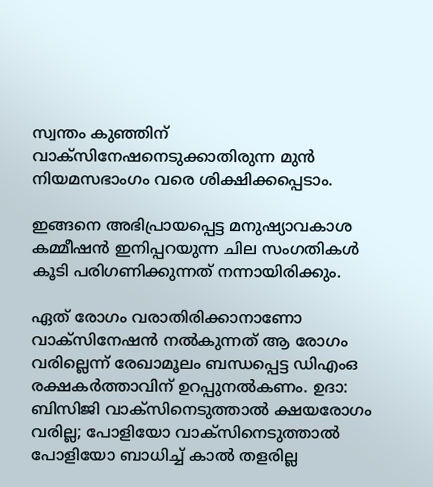സ്വന്തം കുഞ്ഞിന് വാക്‌സിനേഷനെടുക്കാതിരുന്ന മുന്‍ നിയമസഭാംഗം വരെ ശിക്ഷിക്കപ്പെടാം.

ഇങ്ങനെ അഭിപ്രായപ്പെട്ട മനുഷ്യാവകാശ കമ്മീഷന്‍ ഇനിപ്പറയുന്ന ചില സംഗതികള്‍ കൂടി പരിഗണിക്കുന്നത് നന്നായിരിക്കും.

ഏത് രോഗം വരാതിരിക്കാനാണോ വാക്‌സിനേഷന്‍ നല്‍കുന്നത് ആ രോഗം വരില്ലെന്ന് രേഖാമൂലം ബന്ധപ്പെട്ട ഡിഎംഒ രക്ഷകര്‍ത്താവിന് ഉറപ്പുനല്‍കണം. ഉദാ: ബിസിജി വാക്‌സിനെടുത്താല്‍ ക്ഷയരോഗം വരില്ല; പോളിയോ വാക്‌സിനെടുത്താല്‍ പോളിയോ ബാധിച്ച് കാല്‍ തളരില്ല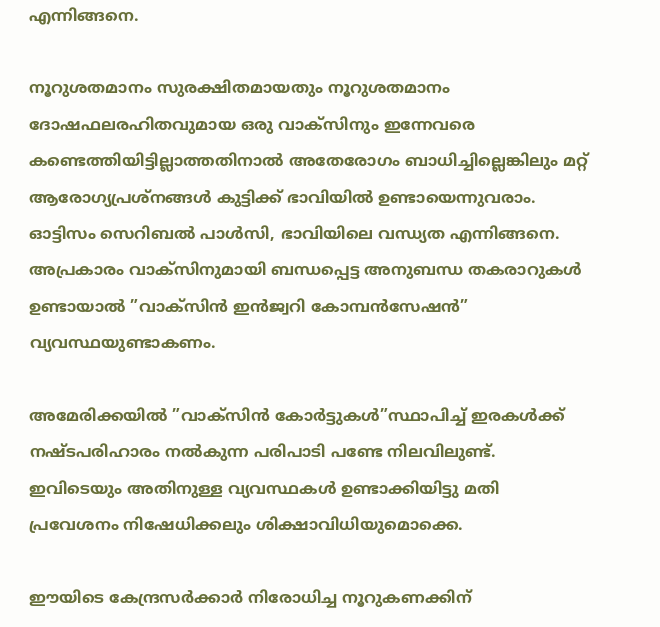എന്നിങ്ങനെ.

നൂറുശതമാനം സുരക്ഷിതമായതും നൂറുശതമാനം ദോഷഫലരഹിതവുമായ ഒരു വാക്‌സിനും ഇന്നേവരെ കണ്ടെത്തിയിട്ടില്ലാത്തതിനാല്‍ അതേരോഗം ബാധിച്ചില്ലെങ്കിലും മറ്റ് ആരോഗ്യപ്രശ്‌നങ്ങള്‍ കുട്ടിക്ക് ഭാവിയില്‍ ഉണ്ടായെന്നുവരാം. ഓട്ടിസം സെറിബല്‍ പാള്‍സി, ഭാവിയിലെ വന്ധ്യത എന്നിങ്ങനെ. അപ്രകാരം വാക്‌സിനുമായി ബന്ധപ്പെട്ട അനുബന്ധ തകരാറുകള്‍ ഉണ്ടായാല്‍ ”വാക്‌സിന്‍ ഇന്‍ജ്വറി കോമ്പന്‍സേഷന്‍” വ്യവസ്ഥയുണ്ടാകണം.

അമേരിക്കയില്‍ ”വാക്‌സിന്‍ കോര്‍ട്ടുകള്‍”സ്ഥാപിച്ച് ഇരകള്‍ക്ക് നഷ്ടപരിഹാരം നല്‍കുന്ന പരിപാടി പണ്ടേ നിലവിലുണ്ട്. ഇവിടെയും അതിനുള്ള വ്യവസ്ഥകള്‍ ഉണ്ടാക്കിയിട്ടു മതി പ്രവേശനം നിഷേധിക്കലും ശിക്ഷാവിധിയുമൊക്കെ.

ഈയിടെ കേന്ദ്രസര്‍ക്കാര്‍ നിരോധിച്ച നൂറുകണക്കിന്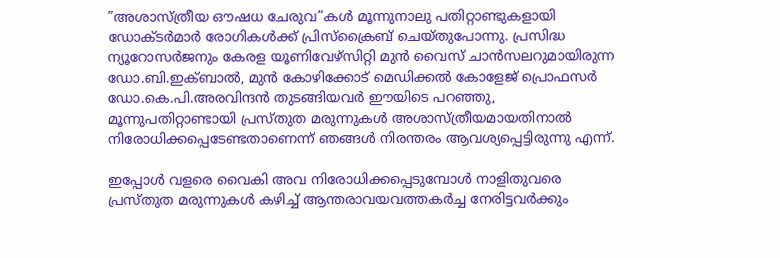”അശാസ്ത്രീയ ഔഷധ ചേരുവ”കള്‍ മൂന്നുനാലു പതിറ്റാണ്ടുകളായി ഡോക്ടര്‍മാര്‍ രോഗികള്‍ക്ക് പ്രിസ്‌ക്രൈബ് ചെയ്തുപോന്നു. പ്രസിദ്ധ ന്യൂറോസര്‍ജനും കേരള യൂണിവേഴ്‌സിറ്റി മുന്‍ വൈസ് ചാന്‍സലറുമായിരുന്ന ഡോ.ബി.ഇക്ബാല്‍, മുന്‍ കോഴിക്കോട് മെഡിക്കല്‍ കോളേജ് പ്രൊഫസര്‍ ഡോ.കെ.പി.അരവിന്ദന്‍ തുടങ്ങിയവര്‍ ഈയിടെ പറഞ്ഞു, മൂന്നുപതിറ്റാണ്ടായി പ്രസ്തുത മരുന്നുകള്‍ അശാസ്ത്രീയമായതിനാല്‍ നിരോധിക്കപ്പെടേണ്ടതാണെന്ന് ഞങ്ങള്‍ നിരന്തരം ആവശ്യപ്പെട്ടിരുന്നു എന്ന്.

ഇപ്പോള്‍ വളരെ വൈകി അവ നിരോധിക്കപ്പെടുമ്പോള്‍ നാളിതുവരെ പ്രസ്തുത മരുന്നുകള്‍ കഴിച്ച് ആന്തരാവയവത്തകര്‍ച്ച നേരിട്ടവര്‍ക്കും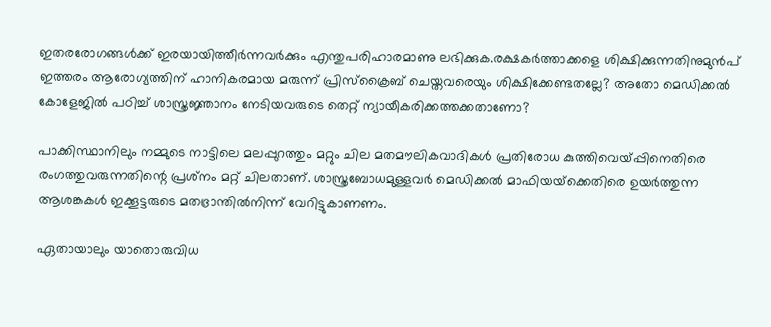ഇതരരോഗങ്ങള്‍ക്ക് ഇരയായിത്തീര്‍ന്നവര്‍ക്കും എന്തുപരിഹാരമാണു ലഭിക്കുക.രക്ഷകര്‍ത്താക്കളെ ശിക്ഷിക്കുന്നതിനുമുന്‍പ് ഇത്തരം ആരോഗ്യത്തിന് ഹാനികരമായ മരുന്ന് പ്രിസ്‌ക്രൈബ് ചെയ്തവരെയും ശിക്ഷിക്കേണ്ടതല്ലേ? അതോ മെഡിക്കല്‍ കോളേജില്‍ പഠിച്ച് ശാസ്ത്രജ്ഞാനം നേടിയവരുടെ തെറ്റ് ന്യായീകരിക്കത്തക്കതാണോ?

പാക്കിസ്ഥാനിലും നമ്മുടെ നാട്ടിലെ മലപ്പുറത്തും മറ്റും ചില മതമൗലികവാദികള്‍ പ്രതിരോധ കുത്തിവെയ്‌പ്പിനെതിരെ രംഗത്തുവരുന്നതിന്റെ പ്രശ്‌നം മറ്റ് ചിലതാണ്. ശാസ്ത്രബോധമുള്ളവര്‍ മെഡിക്കല്‍ മാഫിയയ്‌ക്കെതിരെ ഉയര്‍ത്തുന്ന ആശങ്കകള്‍ ഇക്കൂട്ടരുടെ മതഭ്രാന്തില്‍നിന്ന് വേറിട്ടുകാണണം.

ഏതായാലും യാതൊരുവിധ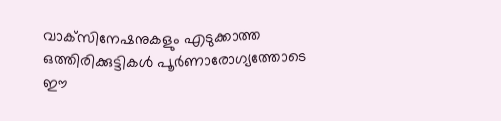വാക്‌സിനേഷനുകളും എടുക്കാത്ത ഒത്തിരിക്കുട്ടികള്‍ പൂര്‍ണാരോഗ്യത്തോടെ ഈ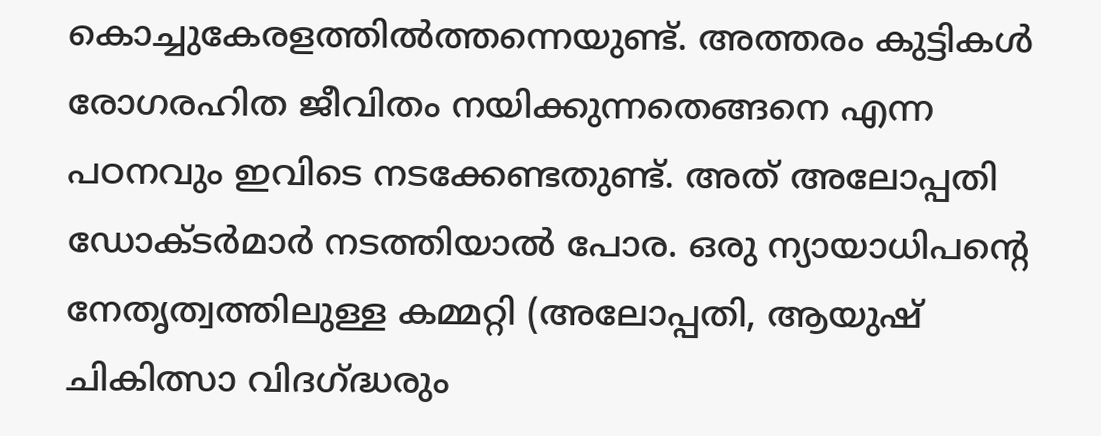കൊച്ചുകേരളത്തില്‍ത്തന്നെയുണ്ട്. അത്തരം കുട്ടികള്‍ രോഗരഹിത ജീവിതം നയിക്കുന്നതെങ്ങനെ എന്ന പഠനവും ഇവിടെ നടക്കേണ്ടതുണ്ട്. അത് അലോപ്പതി ഡോക്ടര്‍മാര്‍ നടത്തിയാല്‍ പോര. ഒരു ന്യായാധിപന്റെ നേതൃത്വത്തിലുള്ള കമ്മറ്റി (അലോപ്പതി, ആയുഷ് ചികിത്സാ വിദഗ്‌ദ്ധരും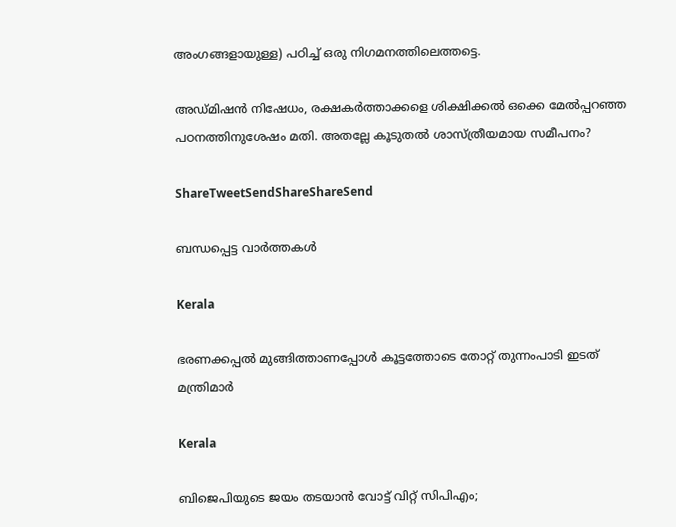അംഗങ്ങളായുള്ള) പഠിച്ച് ഒരു നിഗമനത്തിലെത്തട്ടെ.

അഡ്മിഷന്‍ നിഷേധം, രക്ഷകര്‍ത്താക്കളെ ശിക്ഷിക്കല്‍ ഒക്കെ മേല്‍പ്പറഞ്ഞ പഠനത്തിനുശേഷം മതി. അതല്ലേ കൂടുതല്‍ ശാസ്ത്രീയമായ സമീപനം?

ShareTweetSendShareShareSend

ബന്ധപ്പെട്ട വാര്‍ത്തകള്‍

Kerala

ഭരണക്കപ്പല്‍ മുങ്ങിത്താണപ്പോള്‍ കൂട്ടത്തോടെ തോറ്റ് തുന്നംപാടി ഇടത് മന്ത്രിമാര്‍

Kerala

ബിജെപിയുടെ ജയം തടയാന്‍ വോട്ട് വിറ്റ് സിപിഎം;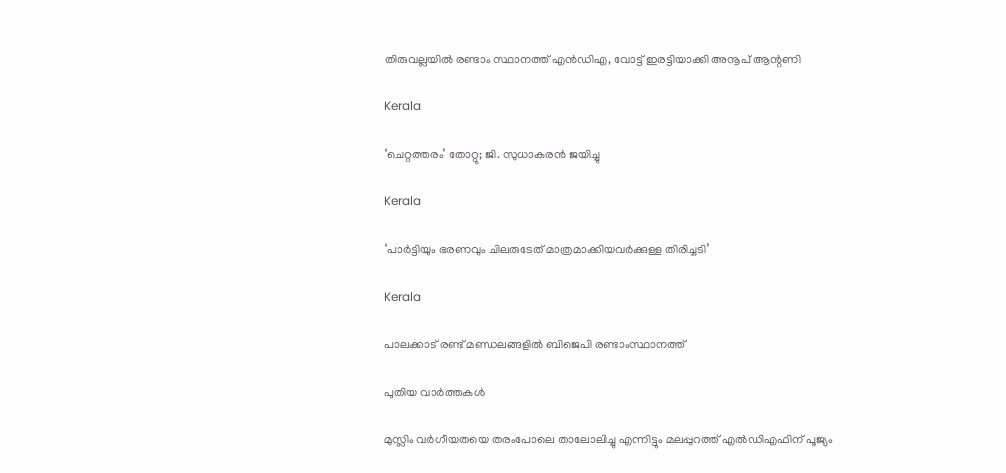തിരുവല്ലയില്‍ രണ്ടാം സ്ഥാനത്ത് എന്‍ഡിഎ, വോട്ട് ഇരട്ടിയാക്കി അനൂപ് ആന്റണി

Kerala

‘ചെറ്റത്തരം’ തോറ്റു; ജി. സുധാകരന്‍ ജയിച്ചു

Kerala

‘പാര്‍ട്ടിയും ഭരണവും ചിലരുടേത് മാത്രമാക്കിയവര്‍ക്കുള്ള തിരിച്ചടി’

Kerala

പാലക്കാട് രണ്ട് മണ്ഡലങ്ങളില്‍ ബിജെപി രണ്ടാംസ്ഥാനത്ത്

പുതിയ വാര്‍ത്തകള്‍

മുസ്ലിം വര്‍ഗീയതയെ തരംപോലെ താലോലിച്ചു എന്നിട്ടും മലപ്പുറത്ത് എല്‍ഡിഎഫിന് പൂജ്യം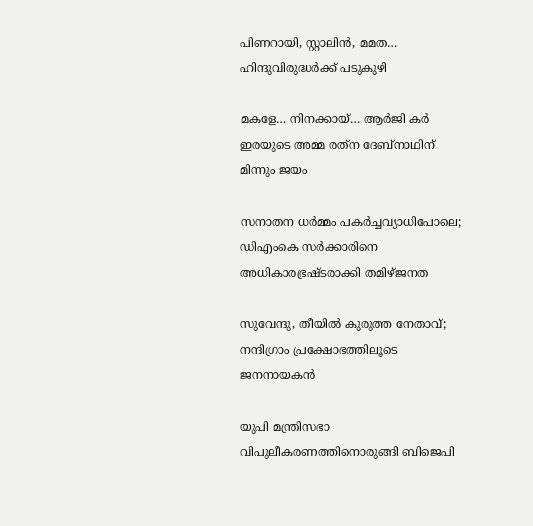പിണറായി, സ്റ്റാലിന്‍, മമത… ഹിന്ദുവിരുദ്ധര്‍ക്ക് പടുകുഴി

മകളേ… നിനക്കായ്… ആര്‍ജി കര്‍ ഇരയുടെ അമ്മ രത്‌ന ദേബ്‌നാഥിന് മിന്നും ജയം

സനാതന ധര്‍മ്മം പകര്‍ച്ചവ്യാധിപോലെ; ഡിഎംകെ സര്‍ക്കാരിനെ അധികാരഭ്രഷ്ടരാക്കി തമിഴ്ജനത

സുവേന്ദു, തീയില്‍ കുരുത്ത നേതാവ്; നന്ദിഗ്രാം പ്രക്ഷോഭത്തിലൂടെ ജനനായകന്‍

യുപി മന്ത്രിസഭാ വിപുലീകരണത്തിനൊരുങ്ങി ബിജെപി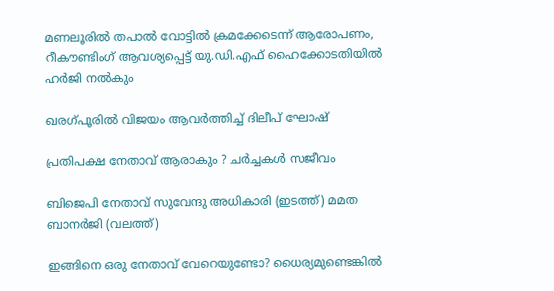മണലൂരില്‍ തപാല്‍ വോട്ടില്‍ ക്രമക്കേടെന്ന് ആരോപണം, റീകൗണ്ടിംഗ് ആവശ്യപ്പെട്ട് യു.ഡി.എഫ് ഹൈക്കോടതിയില്‍ ഹര്‍ജി നല്‍കും

ഖരഗ്പൂരില്‍ വിജയം ആവര്‍ത്തിച്ച് ദിലീപ് ഘോഷ്

പ്രതിപക്ഷ നേതാവ് ആരാകും ? ചര്‍ച്ചകള്‍ സജീവം

ബിജെപി നേതാവ് സുവേന്ദു അധികാരി (ഇടത്ത്) മമത ബാനര്‍ജി (വലത്ത്)

ഇങ്ങിനെ ഒരു നേതാവ് വേറെയുണ്ടോ? ധൈര്യമുണ്ടെങ്കില്‍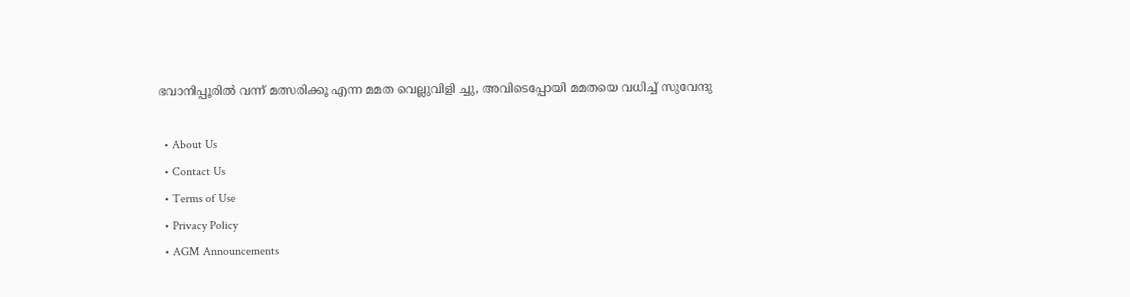ഭവാനിപ്പൂരില്‍ വന്ന് മത്സരിക്കൂ എന്ന മമത വെല്ലുവിളി ച്ചു, അവിടെപ്പോയി മമതയെ വധിച്ച് സുവേന്ദു

  • About Us
  • Contact Us
  • Terms of Use
  • Privacy Policy
  • AGM Announcements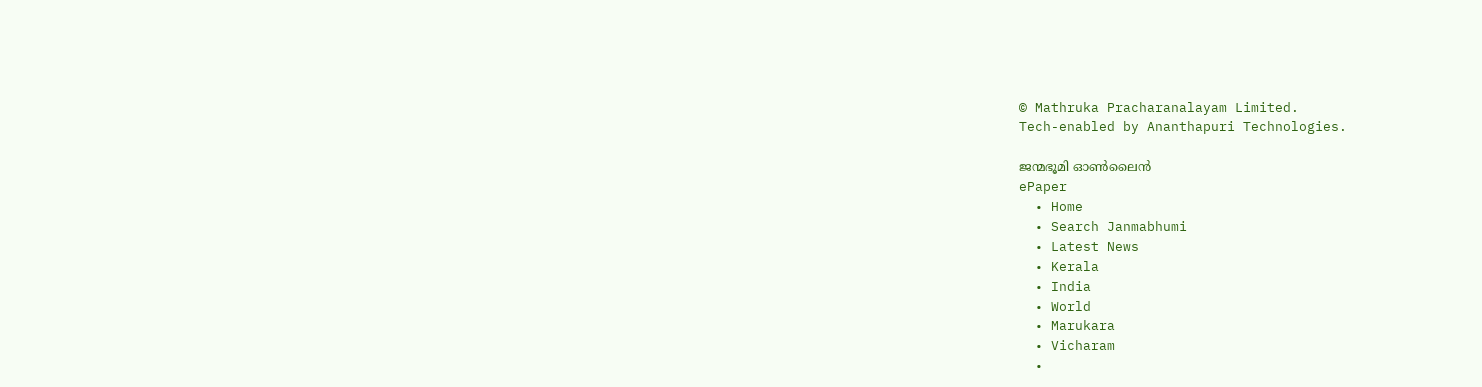© Mathruka Pracharanalayam Limited.
Tech-enabled by Ananthapuri Technologies.

ജന്മഭൂമി ഓണ്‍ലൈന്‍
ePaper
  • Home
  • Search Janmabhumi
  • Latest News
  • Kerala
  • India
  • World
  • Marukara
  • Vicharam
  •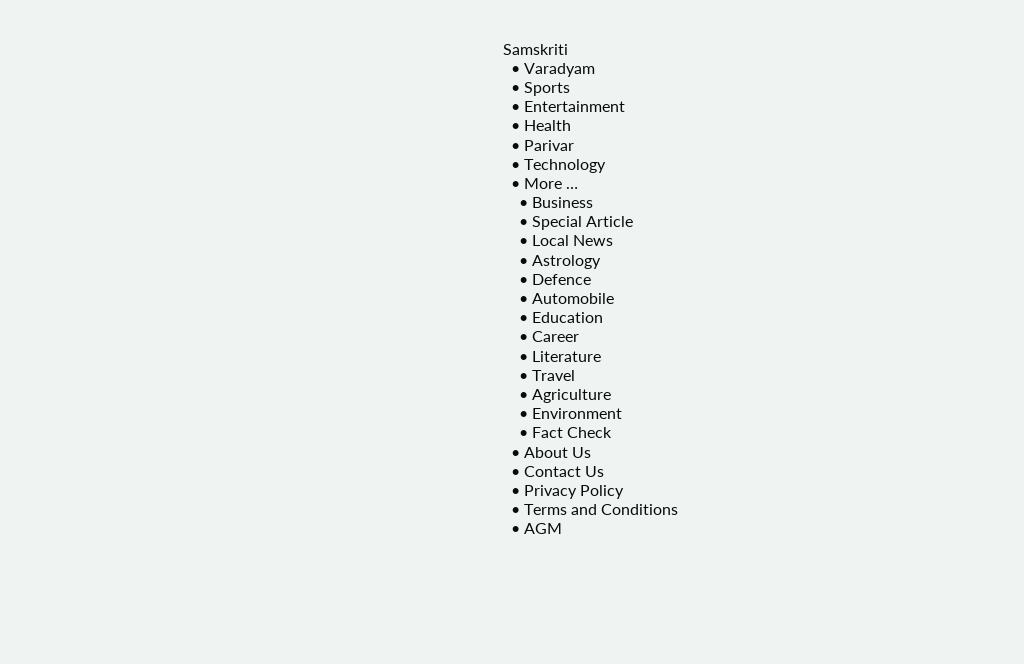Samskriti
  • Varadyam
  • Sports
  • Entertainment
  • Health
  • Parivar
  • Technology
  • More …
    • Business
    • Special Article
    • Local News
    • Astrology
    • Defence
    • Automobile
    • Education
    • Career
    • Literature
    • Travel
    • Agriculture
    • Environment
    • Fact Check
  • About Us
  • Contact Us
  • Privacy Policy
  • Terms and Conditions
  • AGM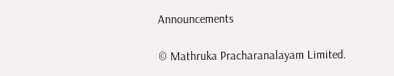Announcements

© Mathruka Pracharanalayam Limited.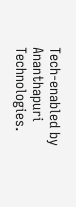Tech-enabled by Ananthapuri Technologies.